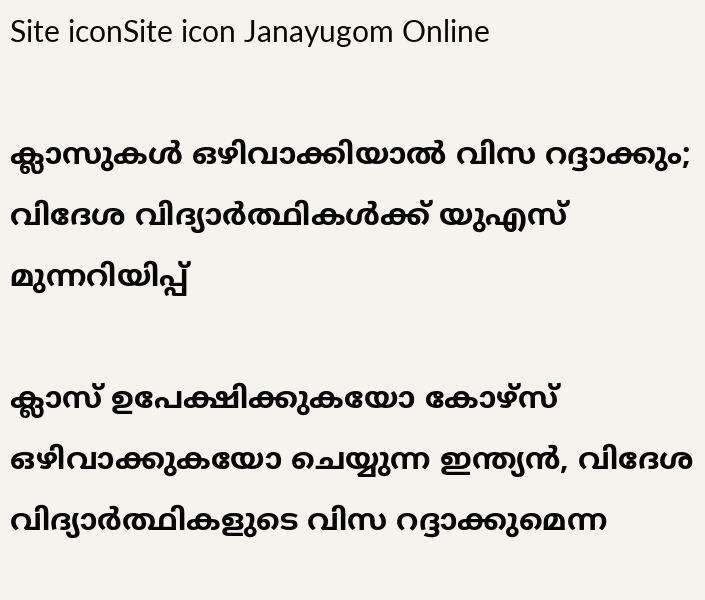Site iconSite icon Janayugom Online

ക്ലാസുകള്‍ ഒഴിവാക്കിയാല്‍ വിസ റദ്ദാക്കും; വിദേശ വിദ്യാര്‍ത്ഥികള്‍ക്ക് യുഎസ് മുന്നറിയിപ്പ്

ക്ലാസ് ഉപേക്ഷിക്കുകയോ കോഴ്സ് ഒഴിവാക്കുകയോ ചെയ്യുന്ന ഇന്ത്യന്‍, വിദേശ വിദ്യാര്‍ത്ഥികളുടെ വിസ റദ്ദാക്കുമെന്ന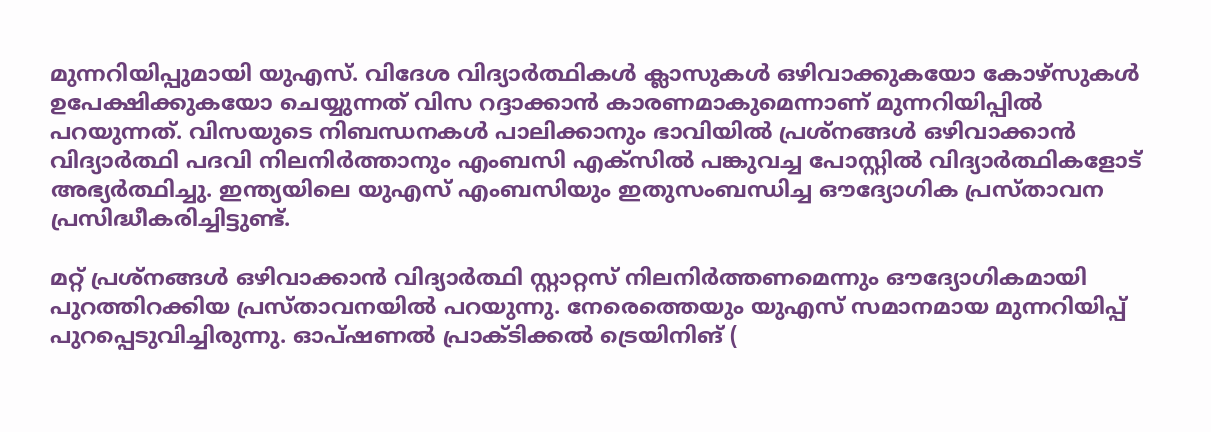മുന്നറിയിപ്പുമായി യുഎസ്. വിദേശ വിദ്യാര്‍ത്ഥികള്‍ ക്ലാസുകള്‍ ഒഴിവാക്കുകയോ കോഴ്‌സുകള്‍ ഉപേക്ഷിക്കുകയോ ചെയ്യുന്നത് വിസ റദ്ദാക്കാന്‍ കാരണമാകുമെന്നാണ് മുന്നറിയിപ്പില്‍ പറയുന്നത്. വിസയുടെ നിബന്ധനകൾ പാലിക്കാനും ഭാവിയിൽ പ്രശ്നങ്ങൾ ഒഴിവാക്കാൻ വിദ്യാർത്ഥി പദവി നിലനിർത്താനും എംബസി എക്സിൽ പങ്കുവച്ച പോസ്റ്റിൽ വിദ്യാർത്ഥികളോട് അഭ്യർത്ഥിച്ചു. ഇന്ത്യയിലെ യുഎസ് എംബസിയും ഇതുസംബന്ധിച്ച ഔദ്യോഗിക പ്രസ്താവന പ്രസിദ്ധീകരിച്ചിട്ടുണ്ട്.

മറ്റ് പ്രശ്‌നങ്ങള്‍ ഒഴിവാക്കാന്‍ വിദ്യാര്‍ത്ഥി സ്റ്റാറ്റസ് നിലനിര്‍ത്തണമെന്നും ഔദ്യോഗികമായി പുറത്തിറക്കിയ പ്രസ്താവനയില്‍ പറയുന്നു. നേരെത്തെയും യുഎസ് സമാനമായ മുന്നറിയിപ്പ് പുറപ്പെടുവിച്ചിരുന്നു. ഓപ്ഷണല്‍ പ്രാക്ടിക്കല്‍ ട്രെയിനിങ് (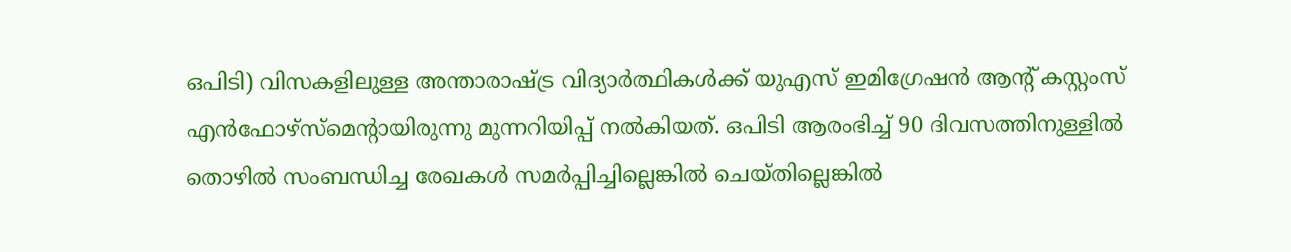ഒപിടി) വിസകളിലുള്ള അന്താരാഷ്ട്ര വിദ്യാര്‍ത്ഥികള്‍ക്ക് യുഎസ് ഇമിഗ്രേഷന്‍ ആന്റ് കസ്റ്റംസ് എന്‍ഫോഴ്സ്‍മെന്റായിരുന്നു മുന്നറിയിപ്പ് നല്‍കിയത്. ഒപിടി ആരംഭിച്ച് 90 ദിവസത്തിനുള്ളില്‍ തൊഴില്‍ സംബന്ധിച്ച രേഖകള്‍ സമര്‍പ്പിച്ചില്ലെങ്കില്‍ ചെയ്തില്ലെങ്കില്‍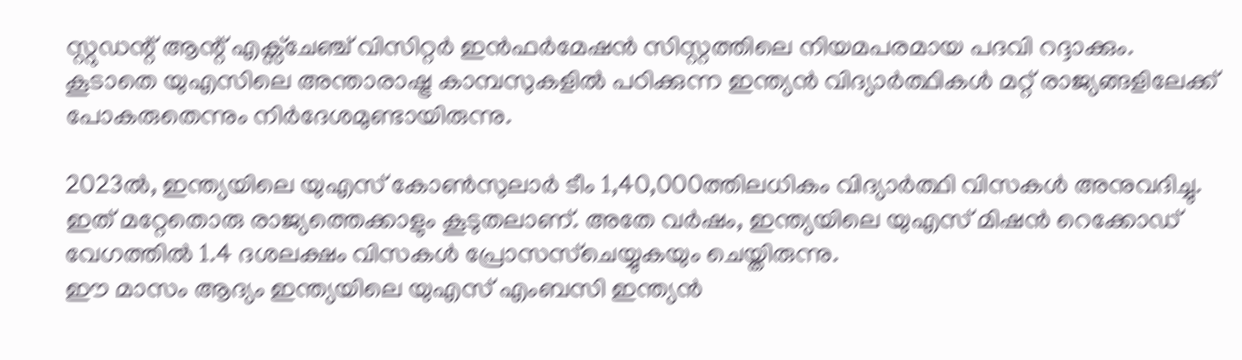സ്റ്റുഡന്റ് ആന്റ് എക്സ്ചേഞ്ച് വിസിറ്റര്‍ ഇന്‍ഫര്‍മേഷന്‍ സിസ്റ്റത്തിലെ നിയമപരമായ പദവി റദ്ദാക്കും. കൂടാതെ യുഎസിലെ അന്താരാഷ്ട്ര കാമ്പസുകളില്‍ പഠിക്കുന്ന ഇന്ത്യന്‍ വിദ്യാര്‍ത്ഥികള്‍ മറ്റ് രാജ്യങ്ങളിലേക്ക് പോകരുതെന്നും നിര്‍ദേശമുണ്ടായിരുന്നു.

2023ൽ, ഇന്ത്യയിലെ യുഎസ് കോൺസുലാർ ടീം 1,40,000ത്തിലധികം വിദ്യാർത്ഥി വിസകൾ അനുവദിച്ചു. ഇത് മറ്റേതൊരു രാജ്യത്തെക്കാളും കൂടുതലാണ്. അതേ വർഷം, ഇന്ത്യയിലെ യുഎസ് മിഷൻ റെക്കോഡ് വേഗത്തിൽ 1.4 ദശലക്ഷം വിസകൾ പ്രോസസ്ചെയ്യുകയും ചെയ്തിരുന്നു.
ഈ മാസം ആദ്യം ഇന്ത്യയിലെ യുഎസ് എംബസി ഇന്ത്യൻ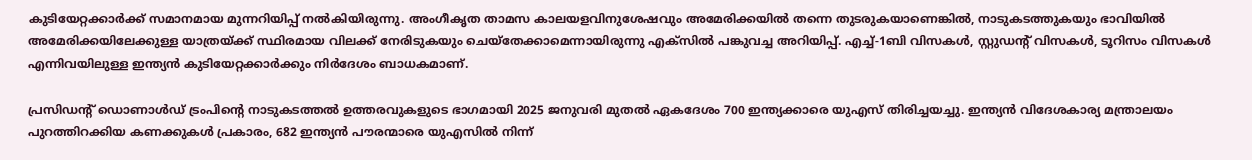കുടിയേറ്റക്കാർക്ക് സമാനമായ മുന്നറിയിപ്പ് നല്‍കിയിരുന്നു. അംഗീകൃത താമസ കാലയളവിനുശേഷവും അമേരിക്കയിൽ തന്നെ തുടരുകയാണെങ്കിൽ, നാടുകടത്തുകയും ഭാവിയിൽ അമേരിക്കയിലേക്കുള്ള യാത്രയ്ക്ക് സ്ഥിരമായ വിലക്ക് നേരിടുകയും ചെയ്തേക്കാമെന്നായിരുന്നു എക്സില്‍ പങ്കുവച്ച അറിയിപ്പ്. എച്ച്-1ബി വിസകൾ, സ്റ്റുഡന്റ് വിസകൾ, ടൂറിസം വിസകൾ എന്നിവയിലുള്ള ഇന്ത്യൻ കുടിയേറ്റക്കാർക്കും നിര്‍ദേശം ബാധകമാണ്.

പ്രസിഡന്റ് ഡൊണാള്‍ഡ് ട്രംപിന്റെ നാടുകടത്തൽ ഉത്തരവുകളുടെ ഭാഗമായി 2025 ജനുവരി മുതൽ ഏകദേശം 700 ഇന്ത്യക്കാരെ യുഎസ് തിരിച്ചയച്ചു. ഇന്ത്യൻ വിദേശകാര്യ മന്ത്രാലയം പുറത്തിറക്കിയ കണക്കുകൾ പ്രകാരം, 682 ഇന്ത്യൻ പൗരന്മാരെ യുഎസിൽ നിന്ന്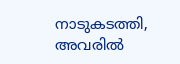നാടുകടത്തി, അവരിൽ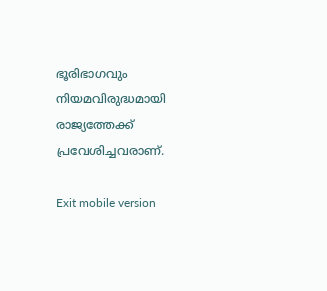ഭൂരിഭാഗവും നിയമവിരുദ്ധമായി രാജ്യത്തേക്ക് പ്രവേശിച്ചവരാണ്.

Exit mobile version